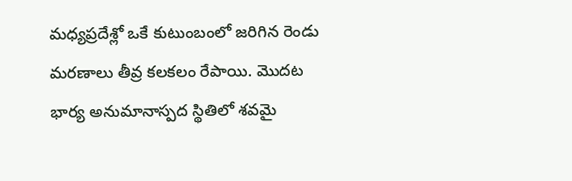మధ్యప్రదేశ్లో ఒకే కుటుంబంలో జరిగిన రెండు మరణాలు తీవ్ర కలకలం రేపాయి. మొదట భార్య అనుమానాస్పద స్థితిలో శవమై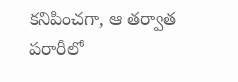కనిపించగా, ఆ తర్వాత పరారీలో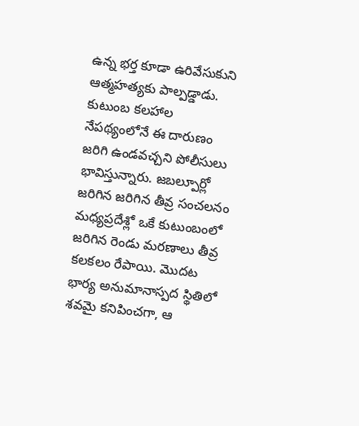ఉన్న భర్త కూడా ఉరివేసుకుని ఆత్మహత్యకు పాల్పడ్డాడు. కుటుంబ కలహాల నేపథ్యంలోనే ఈ దారుణం జరిగి ఉండవచ్చని పోలీసులు భావిస్తున్నారు. జబల్పూర్లో జరిగిన జరిగిన తీవ్ర సంచలనం
మధ్యప్రదేశ్లో ఒకే కుటుంబంలో జరిగిన రెండు మరణాలు తీవ్ర కలకలం రేపాయి. మొదట భార్య అనుమానాస్పద స్థితిలో శవమై కనిపించగా, ఆ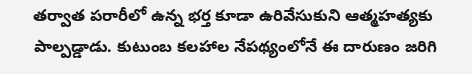తర్వాత పరారీలో ఉన్న భర్త కూడా ఉరివేసుకుని ఆత్మహత్యకు పాల్పడ్డాడు. కుటుంబ కలహాల నేపథ్యంలోనే ఈ దారుణం జరిగి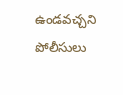ఉండవచ్చని పోలీసులు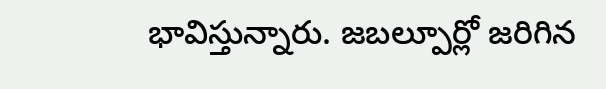భావిస్తున్నారు. జబల్పూర్లో జరిగిన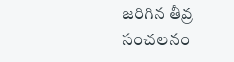జరిగిన తీవ్ర సంచలనం